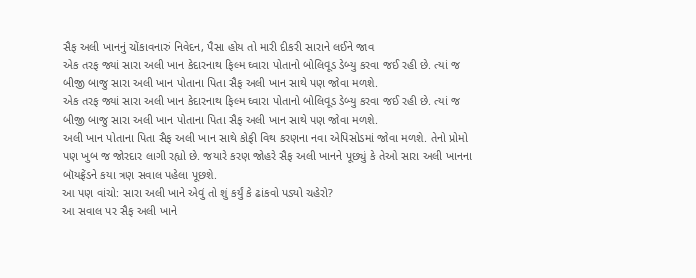સૈફ અલી ખાનનું ચોંકાવનારું નિવેદન, પૈસા હોય તો મારી દીકરી સારાને લઈને જાવ
એક તરફ જ્યાં સારા અલી ખાન કેદારનાથ ફિલ્મ ઘ્વારા પોતાનો બોલિવૂડ ડેબ્યુ કરવા જઈ રહી છે. ત્યાં જ બીજી બાજુ સારા અલી ખાન પોતાના પિતા સૈફ અલી ખાન સાથે પણ જોવા મળશે.
એક તરફ જ્યાં સારા અલી ખાન કેદારનાથ ફિલ્મ ઘ્વારા પોતાનો બોલિવૂડ ડેબ્યુ કરવા જઈ રહી છે. ત્યાં જ બીજી બાજુ સારા અલી ખાન પોતાના પિતા સૈફ અલી ખાન સાથે પણ જોવા મળશે.
અલી ખાન પોતાના પિતા સૈફ અલી ખાન સાથે કોફી વિથ કરણના નવા એપિસોડમાં જોવા મળશે. તેનો પ્રોમો પણ ખુબ જ જોરદાર લાગી રહ્યો છે. જયારે કરણ જોહરે સૈફ અલી ખાનને પૂછ્યું કે તેઓ સારા અલી ખાનના બૉયફ્રેંડને કયા ત્રણ સવાલ પહેલા પૂછશે.
આ પણ વાંચો: સારા અલી ખાને એવું તો શું કર્યું કે ઢાંકવો પડ્યો ચહેરો?
આ સવાલ પર સૈફ અલી ખાને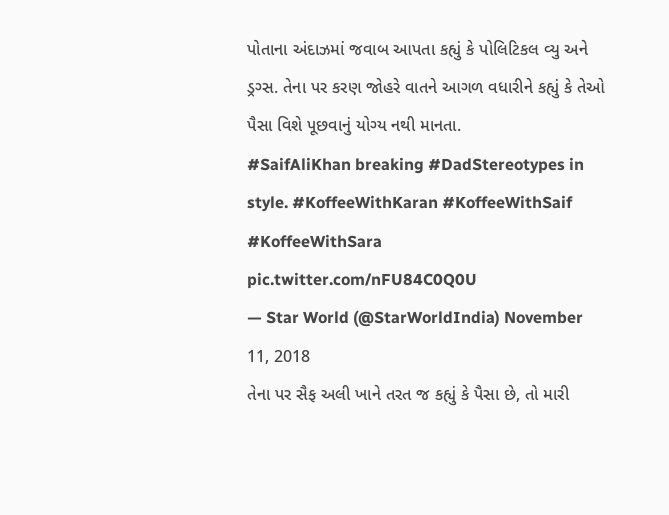પોતાના અંદાઝમાં જવાબ આપતા કહ્યું કે પોલિટિકલ વ્યુ અને ડ્રગ્સ. તેના પર કરણ જોહરે વાતને આગળ વધારીને કહ્યું કે તેઓ પૈસા વિશે પૂછવાનું યોગ્ય નથી માનતા.
#SaifAliKhan breaking #DadStereotypes in style. #KoffeeWithKaran #KoffeeWithSaif #KoffeeWithSara pic.twitter.com/nFU84C0Q0U
— Star World (@StarWorldIndia) November 11, 2018
તેના પર સૈફ અલી ખાને તરત જ કહ્યું કે પૈસા છે, તો મારી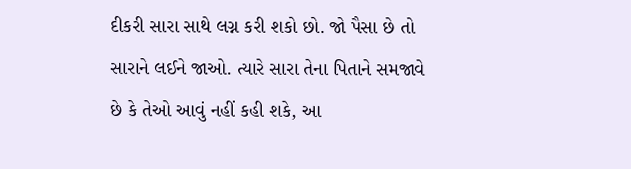દીકરી સારા સાથે લગ્ન કરી શકો છો. જો પૈસા છે તો સારાને લઈને જાઓ. ત્યારે સારા તેના પિતાને સમજાવે છે કે તેઓ આવું નહીં કહી શકે, આ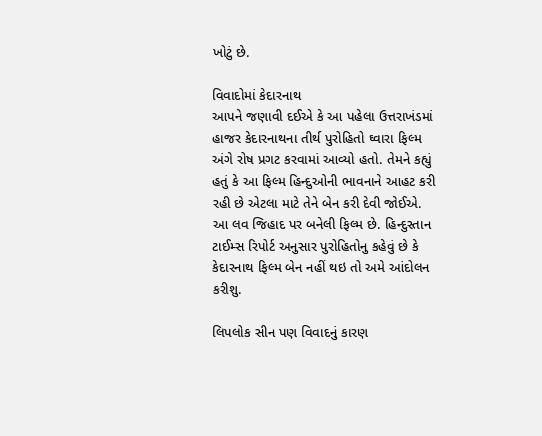ખોટું છે.

વિવાદોમાં કેદારનાથ
આપને જણાવી દઈએ કે આ પહેલા ઉત્તરાખંડમાં હાજર કેદારનાથના તીર્થ પુરોહિતો ઘ્વારા ફિલ્મ અંગે રોષ પ્રગટ કરવામાં આવ્યો હતો. તેમને કહ્યું હતું કે આ ફિલ્મ હિન્દુઓની ભાવનાને આહટ કરી રહી છે એટલા માટે તેને બેન કરી દેવી જોઈએ. આ લવ જિહાદ પર બનેલી ફિલ્મ છે. હિન્દુસ્તાન ટાઈમ્સ રિપોર્ટ અનુસાર પુરોહિતોનુ કહેવું છે કે કેદારનાથ ફિલ્મ બેન નહીં થઇ તો અમે આંદોલન કરીશુ.

લિપલોક સીન પણ વિવાદનું કારણ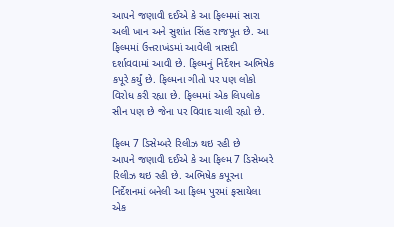આપને જણાવી દઈએ કે આ ફિલ્મમાં સારા અલી ખાન અને સુશાંત સિંહ રાજપૂત છે. આ ફિલ્મમાં ઉત્તરાખંડમાં આવેલી ત્રાસદી દર્શાવવામાં આવી છે. ફિલ્મનું નિર્દેશન અભિષેક કપૂરે કર્યું છે. ફિલ્મના ગીતો પર પણ લોકો વિરોધ કરી રહ્યા છે. ફિલ્મમાં એક લિપલોક સીન પણ છે જેના પર વિવાદ ચાલી રહ્યો છે.

ફિલ્મ 7 ડિસેમ્બરે રિલીઝ થઇ રહી છે
આપને જણાવી દઈએ કે આ ફિલ્મ 7 ડિસેમ્બરે રિલીઝ થઇ રહી છે. અભિષેક કપૂરના નિર્દેશનમાં બનેલી આ ફિલ્મ પુરમાં ફસાયેલા એક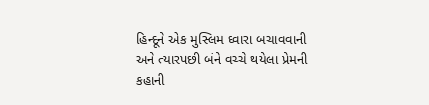હિન્દૂને એક મુસ્લિમ ઘ્વારા બચાવવાની અને ત્યારપછી બંને વચ્ચે થયેલા પ્રેમની કહાની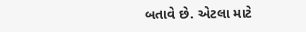બતાવે છે. એટલા માટે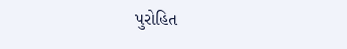પુરોહિત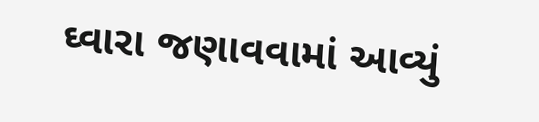ઘ્વારા જણાવવામાં આવ્યું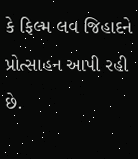કે ફિલ્મ લવ જિહાદને પ્રોત્સાહન આપી રહી છે.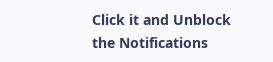Click it and Unblock the Notifications